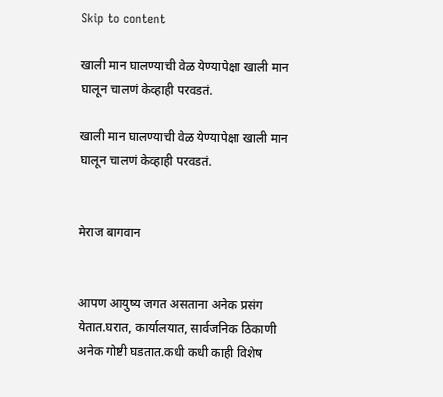Skip to content

खाली मान घालण्याची वेळ येण्यापेक्षा खाली मान घालून चालणं केव्हाही परवडतं.

खाली मान घालण्याची वेळ येण्यापेक्षा खाली मान घालून चालणं केव्हाही परवडतं.


मेराज बागवान


आपण आयुष्य जगत असताना अनेक प्रसंग येतात.घरात, कार्यालयात, सार्वजनिक ठिकाणी अनेक गोष्टी घडतात.कधी कधी काही विशेष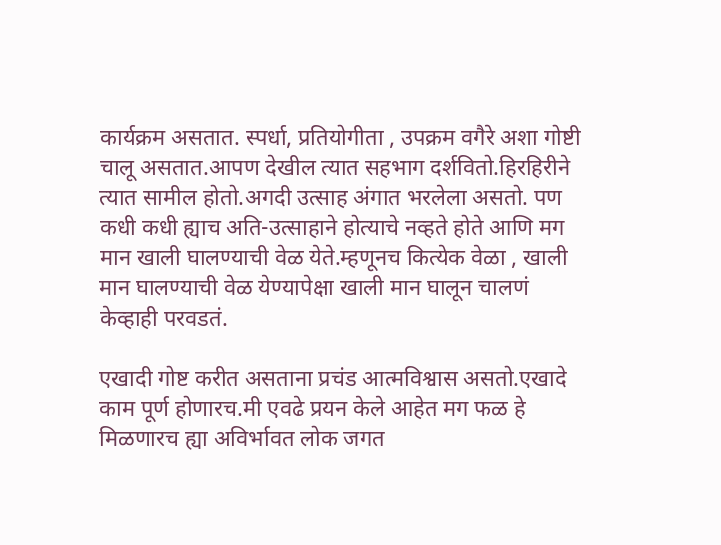कार्यक्रम असतात. स्पर्धा, प्रतियोगीता , उपक्रम वगैरे अशा गोष्टी चालू असतात.आपण देखील त्यात सहभाग दर्शवितो.हिरहिरीने त्यात सामील होतो.अगदी उत्साह अंगात भरलेला असतो. पण कधी कधी ह्याच अति-उत्साहाने होत्याचे नव्हते होते आणि मग मान खाली घालण्याची वेळ येते.म्हणूनच कित्येक वेळा , खाली मान घालण्याची वेळ येण्यापेक्षा खाली मान घालून चालणं केव्हाही परवडतं.

एखादी गोष्ट करीत असताना प्रचंड आत्मविश्वास असतो.एखादे काम पूर्ण होणारच.मी एवढे प्रयन केले आहेत मग फळ हे मिळणारच ह्या अविर्भावत लोक जगत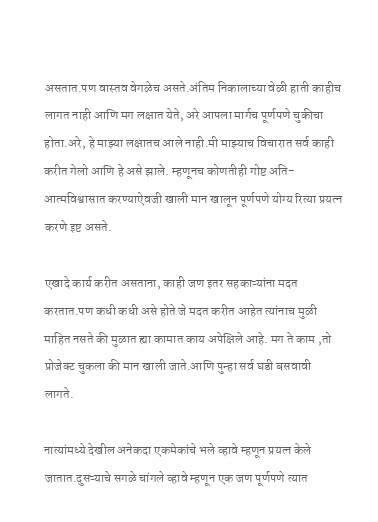असतात.पण वास्तव वेगळेच असते.अंतिम निकालाच्या वेळी हाती काहीच लागत नाही आणि मग लक्षात येते, अरे आपला मार्गच पूर्णपणे चुकीचा होता.अरे, हे माझ्या लक्षातच आले नाही.मी माझ्याच विचारात सर्व काही करीत गेलो आणि हे असे झाले. म्हणूनच कोणतीही गोष्ट अति-आत्मविश्वासात करण्याऐवजी खाली मान खालून पूर्णपणे योग्य रित्या प्रयत्न करणे इष्ट असते.

एखादे कार्य करीत असताना, काही जण इतर सहकाऱ्यांना मदत करतात.पण कधी कधी असे होते जे मदत करीत आहेत त्यांनाच मुळी माहित नसते की मुळात ह्या कामात काय अपेक्षिले आहे. मग ते काम ,तो प्रोजेक्ट चुकला की मान खाली जाते.आणि पुन्हा सर्व घडी बसवावी लागते.

नात्यांमध्ये देखील अनेकदा एकमेकांचे भले व्हावे म्हणून प्रयत्न केले जातात.दुसऱ्याचे सगळे चांगले व्हावे म्हणून एक जण पूर्णपणे त्यात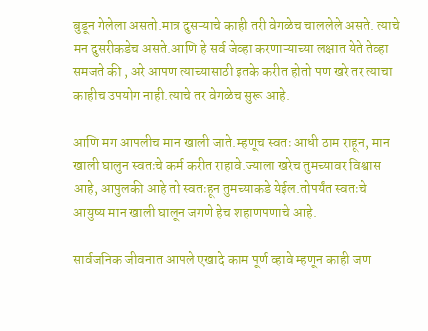बुडून गेलेला असतो.मात्र दुसऱ्याचे काही तरी वेगळेच चाललेले असते. त्याचे मन दुसरीकडेच असते.आणि हे सर्व जेव्हा करणाऱ्याच्या लक्षात येते तेव्हा समजते की , अरे आपण त्याच्यासाठी इतके करीत होतो पण खरे तर त्याचा काहीच उपयोग नाही.त्याचे तर वेगळेच सुरू आहे.

आणि मग आपलीच मान खाली जाते.म्हणूच स्वतः आधी ठाम राहून, मान खाली घालुन स्वतःचे कर्म करीत राहावे.ज्याला खरेच तुमच्यावर विश्वास आहे, आपुलकी आहे तो स्वतःहून तुमच्याकडे येईल.तोपर्यंत स्वतःचे आयुष्य मान खाली घालून जगणे हेच शहाणपणाचे आहे.

सार्वजनिक जीवनात आपले एखादे काम पूर्ण व्हावे म्हणून काही जण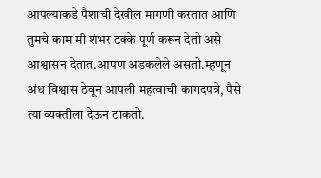आपल्याकडे पैशाची देखील मागणी करतात आणि तुमचे काम मी शंभर टक्के पूर्ण करून देतो असे आश्वासन देतात.आपण अडकलेले असतो.म्हणून अंध विश्वास ठेवून आपली महत्वाची कागदपत्रे, पैसे त्या व्यक्तीला देऊन टाकतो.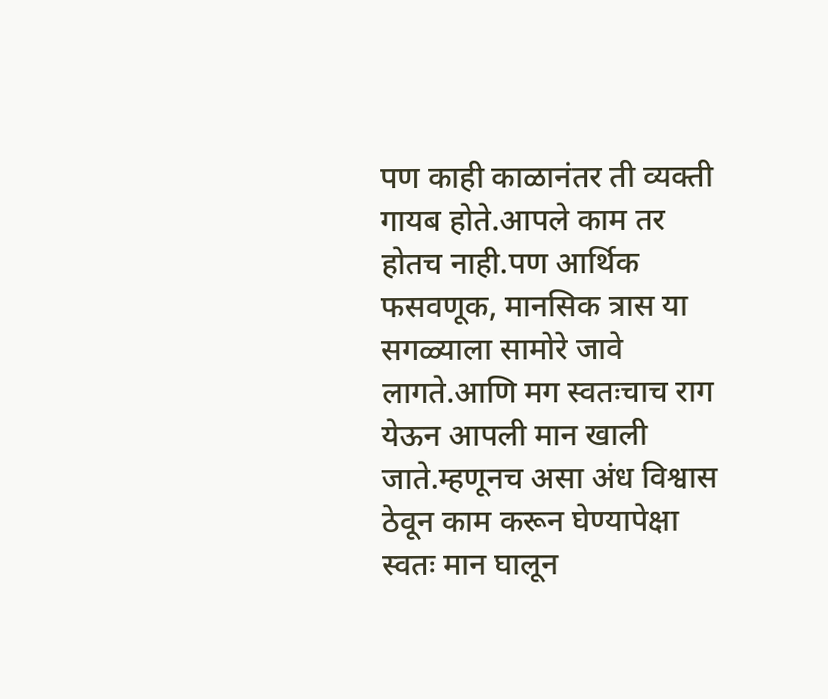पण काही काळानंतर ती व्यक्ती गायब होते.आपले काम तर होतच नाही.पण आर्थिक फसवणूक, मानसिक त्रास या सगळ्याला सामोरे जावे लागते.आणि मग स्वतःचाच राग येऊन आपली मान खाली जाते.म्हणूनच असा अंध विश्वास ठेवून काम करून घेण्यापेक्षा स्वतः मान घालून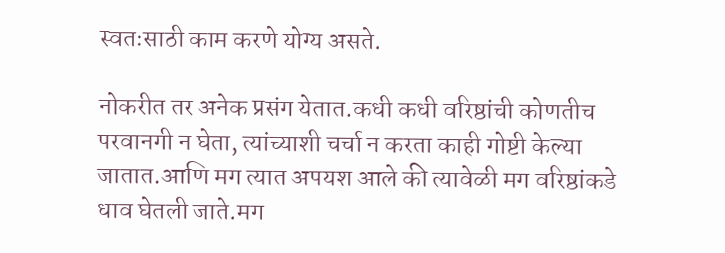स्वतःसाठी काम करणे योग्य असते.

नोकरीत तर अनेक प्रसंग येतात.कधी कधी वरिष्ठांची कोणतीच परवानगी न घेता, त्यांच्याशी चर्चा न करता काही गोष्टी केल्या जातात.आणि मग त्यात अपयश आले की त्यावेळी मग वरिष्ठांकडे धाव घेतली जाते.मग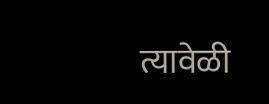त्यावेळी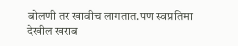बोलणी तर खावीच लागतात.पण स्वप्रतिमा देखील खराब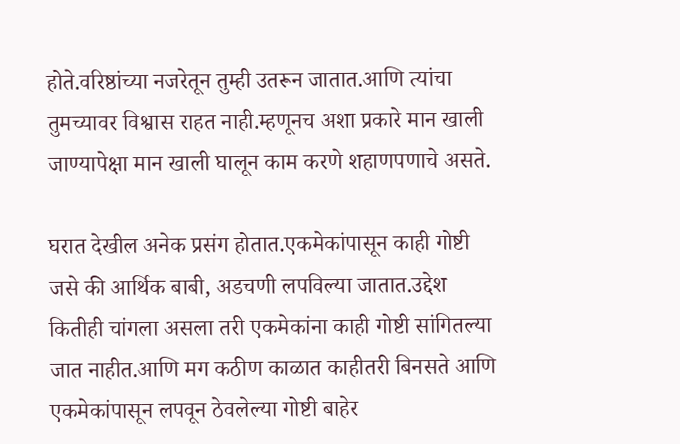होते.वरिष्ठांच्या नजरेतून तुम्ही उतरून जातात.आणि त्यांचा तुमच्यावर विश्वास राहत नाही.म्हणूनच अशा प्रकारे मान खाली जाण्यापेक्षा मान खाली घालून काम करणे शहाणपणाचे असते.

घरात देखील अनेक प्रसंग होतात.एकमेकांपासून काही गोष्टी जसे की आर्थिक बाबी, अडचणी लपविल्या जातात.उद्देश कितीही चांगला असला तरी एकमेकांना काही गोष्टी सांगितल्या जात नाहीत.आणि मग कठीण काळात काहीतरी बिनसते आणि एकमेकांपासून लपवून ठेवलेल्या गोष्टी बाहेर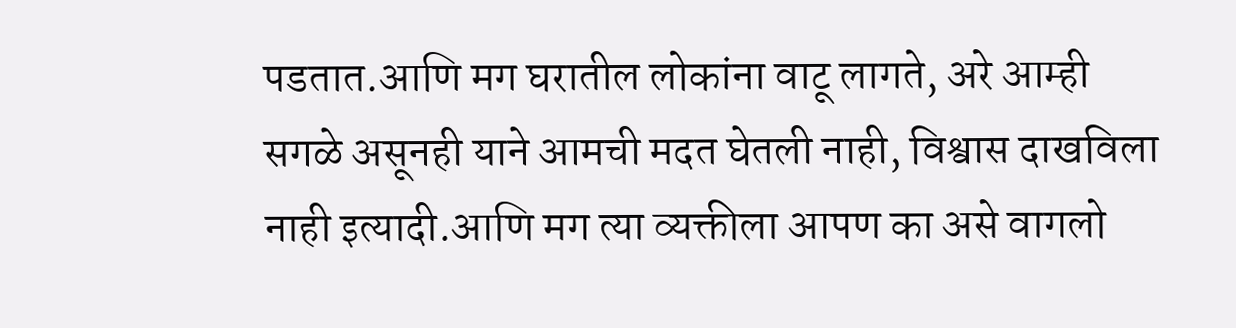पडतात.आणि मग घरातील लोकांना वाटू लागते, अरे आम्ही सगळे असूनही याने आमची मदत घेतली नाही, विश्वास दाखविला नाही इत्यादी.आणि मग त्या व्यक्तीला आपण का असे वागलो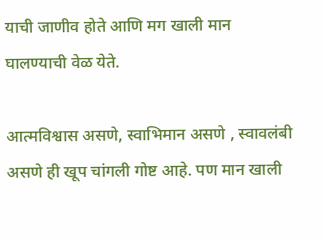याची जाणीव होते आणि मग खाली मान घालण्याची वेळ येते.

आत्मविश्वास असणे, स्वाभिमान असणे , स्वावलंबी असणे ही खूप चांगली गोष्ट आहे. पण मान खाली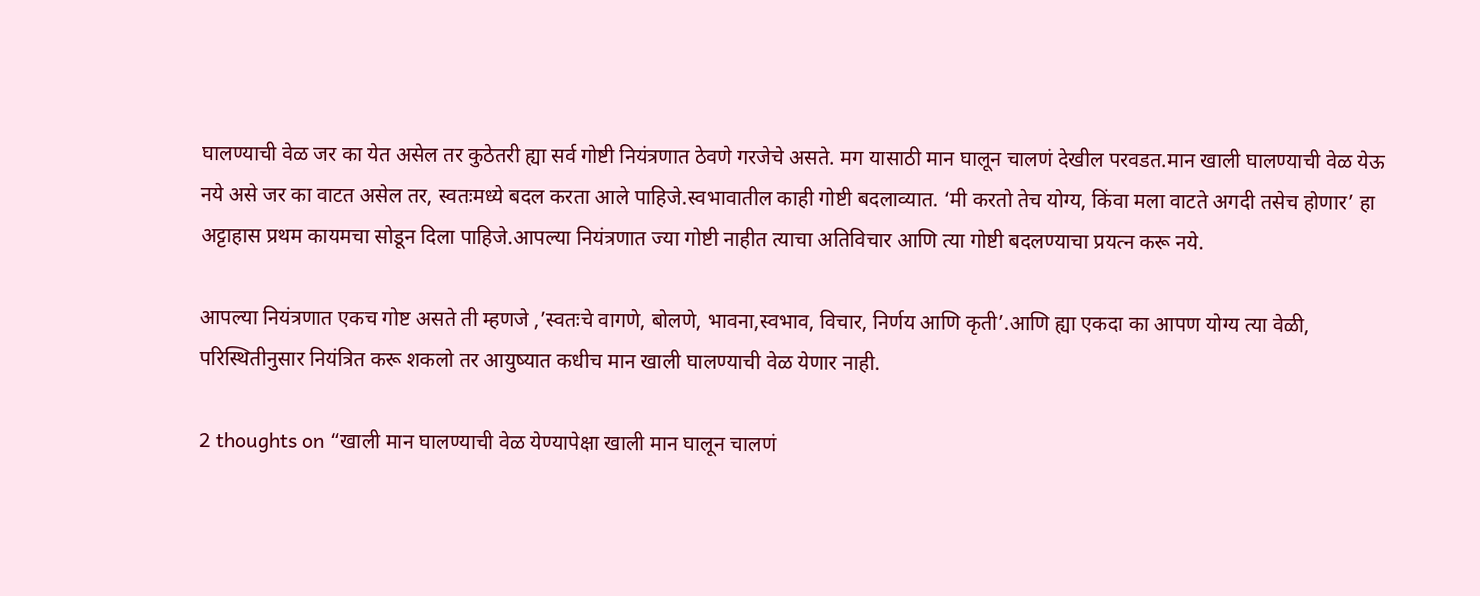घालण्याची वेळ जर का येत असेल तर कुठेतरी ह्या सर्व गोष्टी नियंत्रणात ठेवणे गरजेचे असते. मग यासाठी मान घालून चालणं देखील परवडत.मान खाली घालण्याची वेळ येऊ नये असे जर का वाटत असेल तर, स्वतःमध्ये बदल करता आले पाहिजे.स्वभावातील काही गोष्टी बदलाव्यात. ‘मी करतो तेच योग्य, किंवा मला वाटते अगदी तसेच होणार’ हा अट्टाहास प्रथम कायमचा सोडून दिला पाहिजे.आपल्या नियंत्रणात ज्या गोष्टी नाहीत त्याचा अतिविचार आणि त्या गोष्टी बदलण्याचा प्रयत्न करू नये.

आपल्या नियंत्रणात एकच गोष्ट असते ती म्हणजे ,’स्वतःचे वागणे, बोलणे, भावना,स्वभाव, विचार, निर्णय आणि कृती’.आणि ह्या एकदा का आपण योग्य त्या वेळी, परिस्थितीनुसार नियंत्रित करू शकलो तर आयुष्यात कधीच मान खाली घालण्याची वेळ येणार नाही.

2 thoughts on “खाली मान घालण्याची वेळ येण्यापेक्षा खाली मान घालून चालणं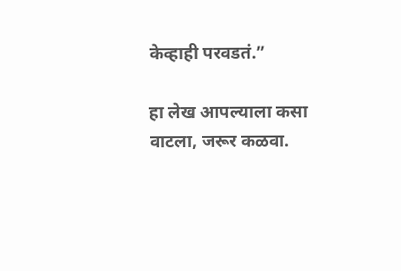केव्हाही परवडतं.”

हा लेख आपल्याला कसा वाटला, जरूर कळवा.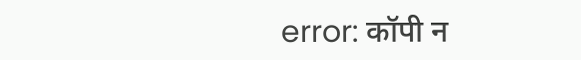error: कॉपी न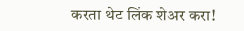करता थेट लिंक शेअर करा!